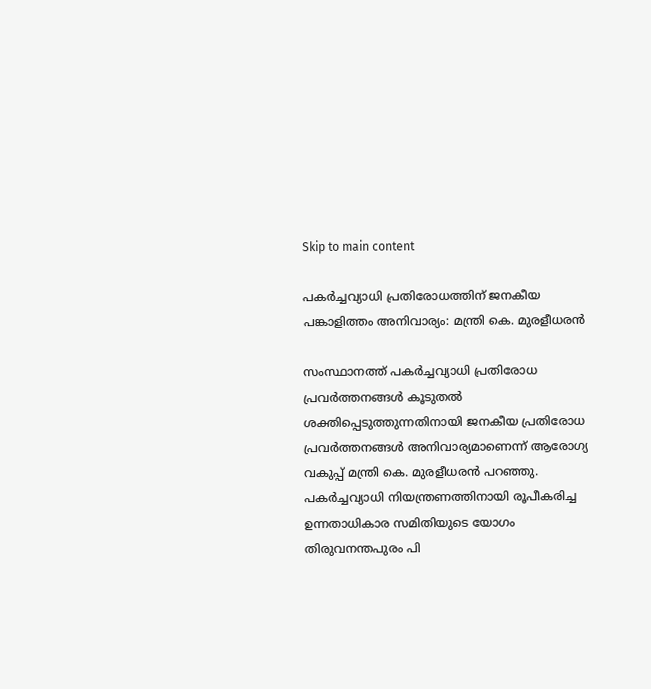Skip to main content

പകർച്ചവ്യാധി പ്രതിരോധത്തിന് ജനകീയ പങ്കാളിത്തം അനിവാര്യം: മന്ത്രി കെ. മുരളീധരൻ

സംസ്ഥാനത്ത് പകർച്ചവ്യാധി പ്രതിരോധ പ്രവർത്തനങ്ങൾ കൂടുതൽ ശക്തിപ്പെടുത്തുന്നതിനായി ജനകീയ പ്രതിരോധ പ്രവർത്തനങ്ങൾ അനിവാര്യമാണെന്ന് ആരോഗ്യ വകുപ്പ് മന്ത്രി കെ. മുരളീധരൻ പറഞ്ഞു. പകർച്ചവ്യാധി നിയന്ത്രണത്തിനായി രൂപീകരിച്ച ഉന്നതാധികാര സമിതിയുടെ യോഗം തിരുവനന്തപുരം പി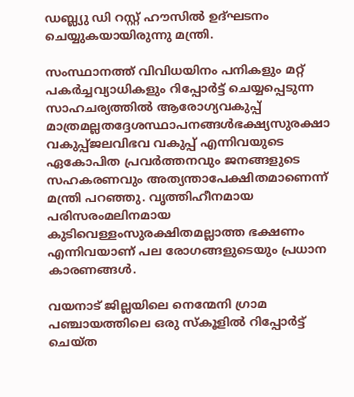ഡബ്ല്യു ഡി റസ്റ്റ് ഹൗസിൽ ഉദ്ഘടനം ചെയ്യുകയായിരുന്നു മന്ത്രി.

സംസ്ഥാനത്ത് വിവിധയിനം പനികളും മറ്റ് പകർച്ചവ്യാധികളും റിപ്പോർട്ട് ചെയ്യപ്പെടുന്ന സാഹചര്യത്തിൽ ആരോഗ്യവകുപ്പ് മാത്രമല്ലതദ്ദേശസ്ഥാപനങ്ങൾഭക്ഷ്യസുരക്ഷാ വകുപ്പ്ജലവിഭവ വകുപ്പ് എന്നിവയുടെ ഏകോപിത പ്രവർത്തനവും ജനങ്ങളുടെ സഹകരണവും അത്യന്താപേക്ഷിതമാണെന്ന് മന്ത്രി പറഞ്ഞു. വൃത്തിഹീനമായ പരിസരംമലിനമായ കുടിവെള്ളംസുരക്ഷിതമല്ലാത്ത ഭക്ഷണം എന്നിവയാണ് പല രോഗങ്ങളുടെയും പ്രധാന കാരണങ്ങൾ.

വയനാട് ജില്ലയിലെ നെന്മേനി ഗ്രാമ പഞ്ചായത്തിലെ ഒരു സ്‌കൂളിൽ റിപ്പോർട്ട് ചെയ്ത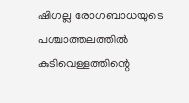ഷിഗല്ല രോഗബാധയുടെ പശ്ചാത്തലത്തിൽ കുടിവെള്ളത്തിന്റെ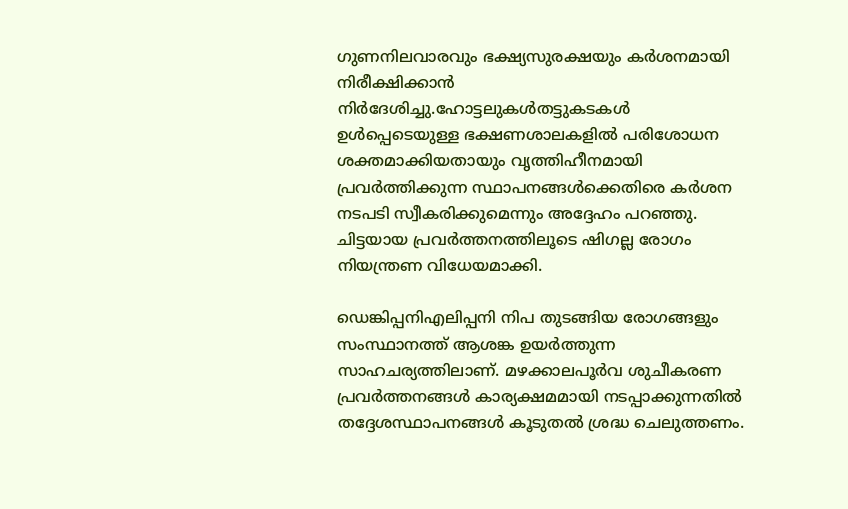ഗുണനിലവാരവും ഭക്ഷ്യസുരക്ഷയും കർശനമായി നിരീക്ഷിക്കാൻ നിർദേശിച്ചു.ഹോട്ടലുകൾതട്ടുകടകൾ ഉൾപ്പെടെയുള്ള ഭക്ഷണശാലകളിൽ പരിശോധന ശക്തമാക്കിയതായും വൃത്തിഹീനമായി പ്രവർത്തിക്കുന്ന സ്ഥാപനങ്ങൾക്കെതിരെ കർശന നടപടി സ്വീകരിക്കുമെന്നും അദ്ദേഹം പറഞ്ഞു. ചിട്ടയായ പ്രവർത്തനത്തിലൂടെ ഷിഗല്ല രോഗം നിയന്ത്രണ വിധേയമാക്കി.

ഡെങ്കിപ്പനിഎലിപ്പനി നിപ തുടങ്ങിയ രോഗങ്ങളും സംസ്ഥാനത്ത് ആശങ്ക ഉയർത്തുന്ന സാഹചര്യത്തിലാണ്. മഴക്കാലപൂർവ ശുചീകരണ പ്രവർത്തനങ്ങൾ കാര്യക്ഷമമായി നടപ്പാക്കുന്നതിൽ തദ്ദേശസ്ഥാപനങ്ങൾ കൂടുതൽ ശ്രദ്ധ ചെലുത്തണം.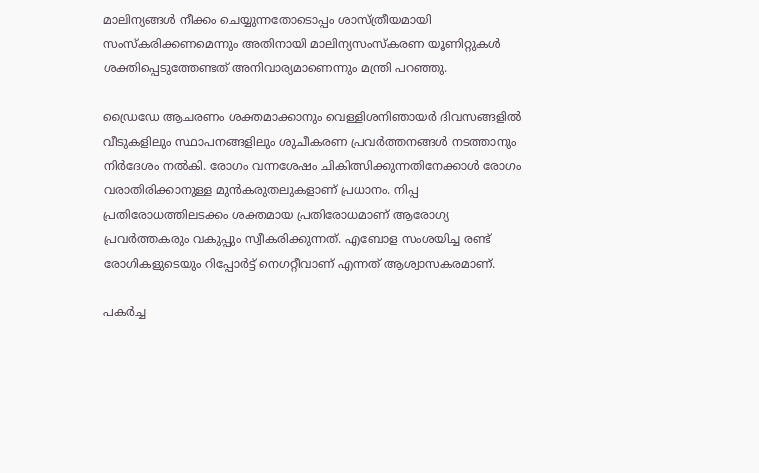മാലിന്യങ്ങൾ നീക്കം ചെയ്യുന്നതോടൊപ്പം ശാസ്ത്രീയമായി സംസ്‌കരിക്കണമെന്നും അതിനായി മാലിന്യസംസ്‌കരണ യൂണിറ്റുകൾ ശക്തിപ്പെടുത്തേണ്ടത് അനിവാര്യമാണെന്നും മന്ത്രി പറഞ്ഞു.

ഡ്രൈഡേ ആചരണം ശക്തമാക്കാനും വെള്ളിശനിഞായർ ദിവസങ്ങളിൽ വീടുകളിലും സ്ഥാപനങ്ങളിലും ശുചീകരണ പ്രവർത്തനങ്ങൾ നടത്താനും നിർദേശം നൽകി. രോഗം വന്നശേഷം ചികിത്സിക്കുന്നതിനേക്കാൾ രോഗം വരാതിരിക്കാനുള്ള മുൻകരുതലുകളാണ് പ്രധാനം. നിപ്പ പ്രതിരോധത്തിലടക്കം ശക്തമായ പ്രതിരോധമാണ് ആരോഗ്യ പ്രവർത്തകരും വകുപ്പും സ്വീകരിക്കുന്നത്. എബോള സംശയിച്ച രണ്ട് രോഗികളുടെയും റിപ്പോർട്ട് നെഗറ്റീവാണ് എന്നത് ആശ്വാസകരമാണ്.

പകർച്ച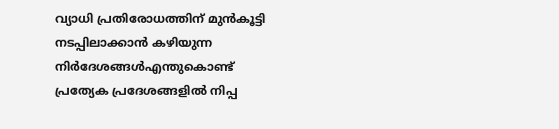വ്യാധി പ്രതിരോധത്തിന് മുൻകൂട്ടി നടപ്പിലാക്കാൻ കഴിയുന്ന നിർദേശങ്ങൾഎന്തുകൊണ്ട് പ്രത്യേക പ്രദേശങ്ങളിൽ നിപ്പ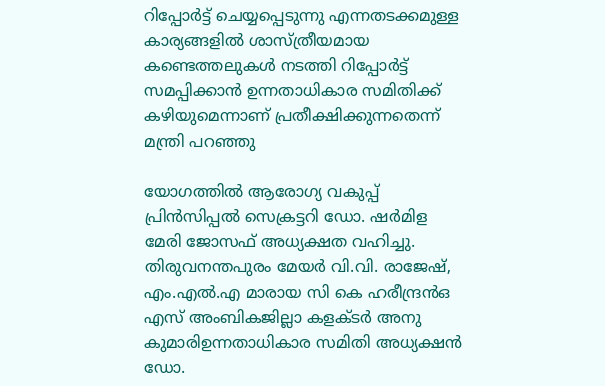റിപ്പോർട്ട് ചെയ്യപ്പെടുന്നു എന്നതടക്കമുള്ള കാര്യങ്ങളിൽ ശാസ്ത്രീയമായ കണ്ടെത്തലുകൾ നടത്തി റിപ്പോർട്ട് സമപ്പിക്കാൻ ഉന്നതാധികാര സമിതിക്ക് കഴിയുമെന്നാണ് പ്രതീക്ഷിക്കുന്നതെന്ന് മന്ത്രി പറഞ്ഞു

യോഗത്തിൽ ആരോഗ്യ വകുപ്പ് പ്രിൻസിപ്പൽ സെക്രട്ടറി ഡോ. ഷർമിള മേരി ജോസഫ് അധ്യക്ഷത വഹിച്ചു. തിരുവനന്തപുരം മേയർ വി.വി. രാജേഷ്,  എം.എൽ.എ മാരായ സി കെ ഹരീന്ദ്രൻഒ എസ് അംബികജില്ലാ കളക്ടർ അനു കുമാരിഉന്നതാധികാര സമിതി അധ്യക്ഷൻ ഡോ.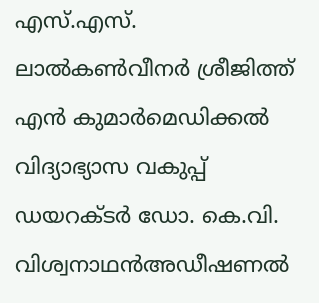എസ്.എസ്. ലാൽകൺവീനർ ശ്രീജിത്ത് എൻ കുമാർമെഡിക്കൽ വിദ്യാഭ്യാസ വകുപ്പ് ഡയറക്ടർ ഡോ. കെ.വി. വിശ്വനാഥൻഅഡീഷണൽ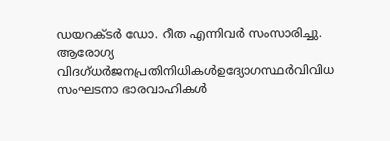ഡയറക്ടർ ഡോ. റീത എന്നിവർ സംസാരിച്ചു. ആരോഗ്യ വിദഗ്ധർജനപ്രതിനിധികൾഉദ്യോഗസ്ഥർവിവിധ സംഘടനാ ഭാരവാഹികൾ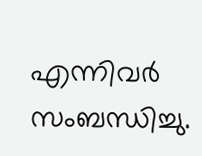എന്നിവർ സംബന്ധിച്ചു.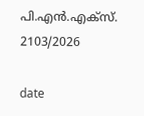പി.എൻ.എക്‌സ്. 2103/2026

date